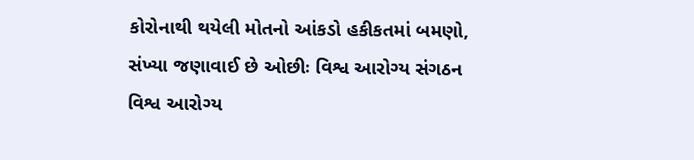કોરોનાથી થયેલી મોતનો આંકડો હકીકતમાં બમણો, સંખ્યા જણાવાઈ છે ઓછીઃ વિશ્વ આરોગ્ય સંગઠન
વિશ્વ આરોગ્ય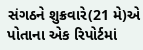સંગઠને શુક્રવારે(21 મે)એ પોતાના એક રિપોર્ટમાં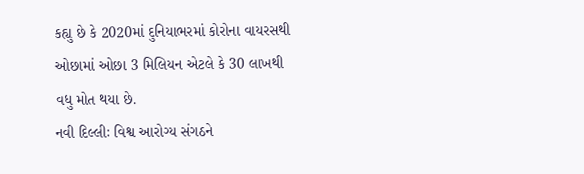કહ્યુ છે કે 2020માં દુનિયાભરમાં કોરોના વાયરસથી ઓછામાં ઓછા 3 મિલિયન એટલે કે 30 લાખથી વધુ મોત થયા છે.
નવી દિલ્લીઃ વિશ્વ આરોગ્ય સંગઠને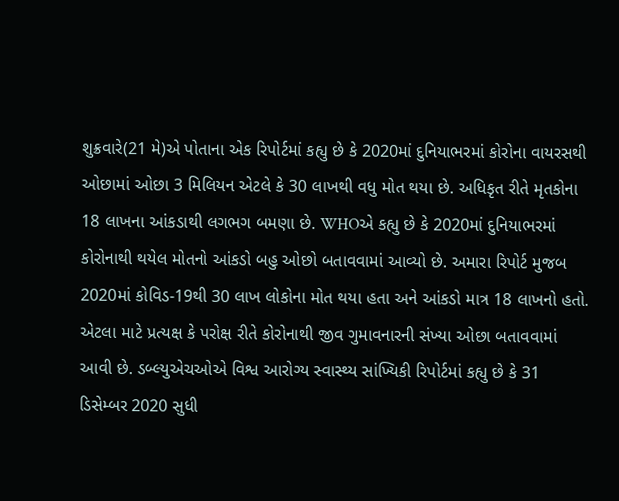શુક્રવારે(21 મે)એ પોતાના એક રિપોર્ટમાં કહ્યુ છે કે 2020માં દુનિયાભરમાં કોરોના વાયરસથી ઓછામાં ઓછા 3 મિલિયન એટલે કે 30 લાખથી વધુ મોત થયા છે. અધિકૃત રીતે મૃતકોના 18 લાખના આંકડાથી લગભગ બમણા છે. WHOએ કહ્યુ છે કે 2020માં દુનિયાભરમાં કોરોનાથી થયેલ મોતનો આંકડો બહુ ઓછો બતાવવામાં આવ્યો છે. અમારા રિપોર્ટ મુજબ 2020માં કોવિડ-19થી 30 લાખ લોકોના મોત થયા હતા અને આંકડો માત્ર 18 લાખનો હતો. એટલા માટે પ્રત્યક્ષ કે પરોક્ષ રીતે કોરોનાથી જીવ ગુમાવનારની સંખ્યા ઓછા બતાવવામાં આવી છે. ડબ્લ્યુએચઓએ વિશ્વ આરોગ્ય સ્વાસ્થ્ય સાંખ્યિકી રિપોર્ટમાં કહ્યુ છે કે 31 ડિસેમ્બર 2020 સુધી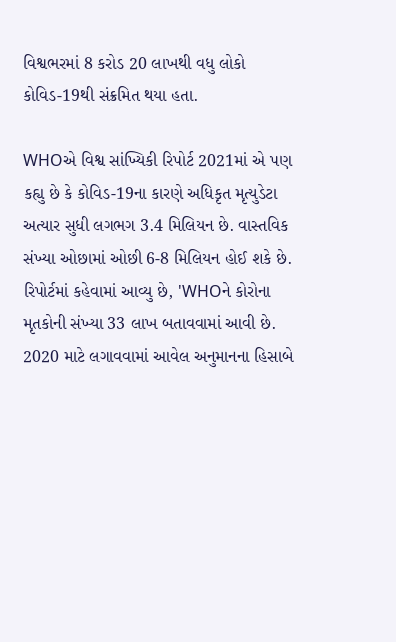વિશ્વભરમાં 8 કરોડ 20 લાખથી વધુ લોકો કોવિડ-19થી સંક્રમિત થયા હતા.

WHOએ વિશ્વ સાંખ્યિકી રિપોર્ટ 2021માં એ પણ કહ્યુ છે કે કોવિડ-19ના કારણે અધિકૃત મૃત્યુડેટા અત્યાર સુધી લગભગ 3.4 મિલિયન છે. વાસ્તવિક સંખ્યા ઓછામાં ઓછી 6-8 મિલિયન હોઈ શકે છે. રિપોર્ટમાં કહેવામાં આવ્યુ છે, 'WHOને કોરોના મૃતકોની સંખ્યા 33 લાખ બતાવવામાં આવી છે. 2020 માટે લગાવવામાં આવેલ અનુમાનના હિસાબે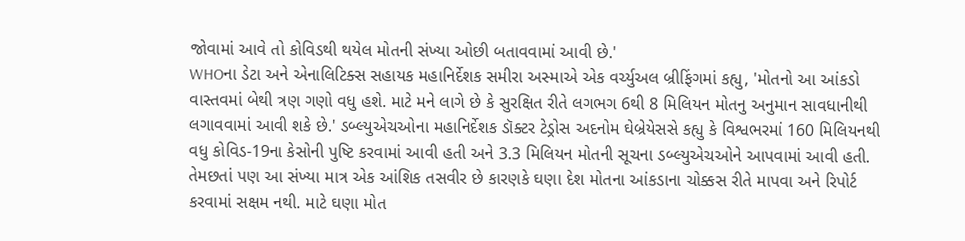જોવામાં આવે તો કોવિડથી થયેલ મોતની સંખ્યા ઓછી બતાવવામાં આવી છે.'
WHOના ડેટા અને એનાલિટિક્સ સહાયક મહાનિર્દેશક સમીરા અસ્માએ એક વર્ચ્યુઅલ બ્રીફિંગમાં કહ્યુ, 'મોતનો આ આંકડો વાસ્તવમાં બેથી ત્રણ ગણો વધુ હશે. માટે મને લાગે છે કે સુરક્ષિત રીતે લગભગ 6થી 8 મિલિયન મોતનુ અનુમાન સાવધાનીથી લગાવવામાં આવી શકે છે.' ડબ્લ્યુએચઓના મહાનિર્દેશક ડૉક્ટર ટેડ્રોસ અદનોમ ઘેબ્રેયેસસે કહ્યુ કે વિશ્વભરમાં 160 મિલિયનથી વધુ કોવિડ-19ના કેસોની પુષ્ટિ કરવામાં આવી હતી અને 3.3 મિલિયન મોતની સૂચના ડબ્લ્યુએચઓને આપવામાં આવી હતી.
તેમછતાં પણ આ સંખ્યા માત્ર એક આંશિક તસવીર છે કારણકે ઘણા દેશ મોતના આંકડાના ચોક્કસ રીતે માપવા અને રિપોર્ટ કરવામાં સક્ષમ નથી. માટે ઘણા મોત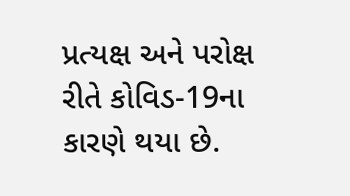પ્રત્યક્ષ અને પરોક્ષ રીતે કોવિડ-19ના કારણે થયા છે.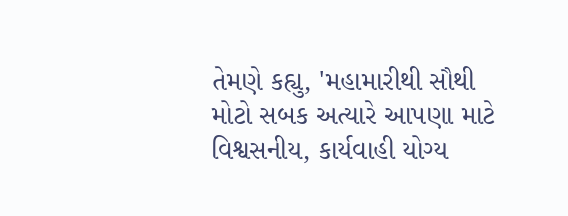તેમણે કહ્યુ, 'મહામારીથી સૌથી મોટો સબક અત્યારે આપણા માટે વિશ્વસનીય, કાર્યવાહી યોગ્ય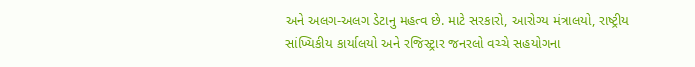અને અલગ-અલગ ડેટાનુ મહત્વ છે. માટે સરકારો, આરોગ્ય મંત્રાલયો, રાષ્ટ્રીય સાંખ્યિકીય કાર્યાલયો અને રજિસ્ટ્રાર જનરલો વચ્ચે સહયોગના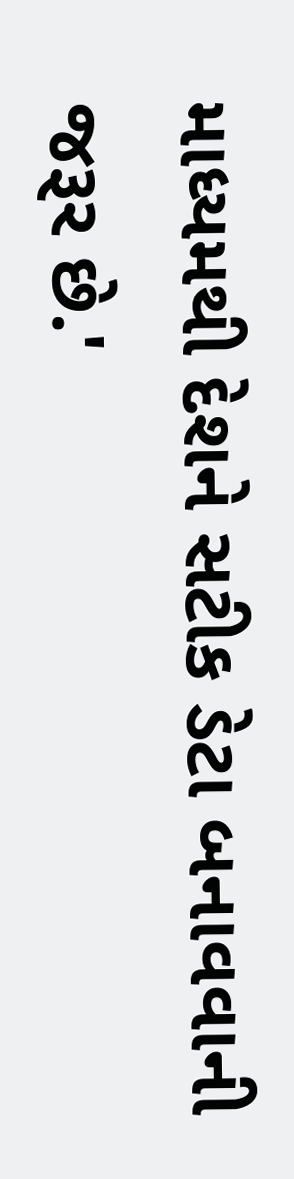માધ્યમથી દેશને સટીક ડેટા બનાવવાની જરૂર છે.'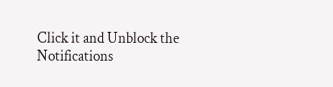Click it and Unblock the Notifications